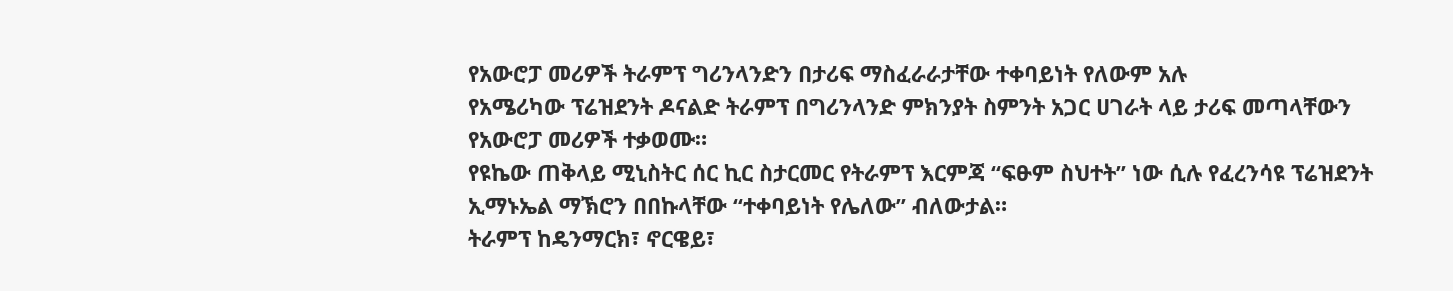የአውሮፓ መሪዎች ትራምፕ ግሪንላንድን በታሪፍ ማስፈራራታቸው ተቀባይነት የለውም አሉ
የአሜሪካው ፕሬዝደንት ዶናልድ ትራምፕ በግሪንላንድ ምክንያት ስምንት አጋር ሀገራት ላይ ታሪፍ መጣላቸውን የአውሮፓ መሪዎች ተቃወሙ።
የዩኬው ጠቅላይ ሚኒስትር ሰር ኪር ስታርመር የትራምፕ እርምጃ “ፍፁም ስህተት” ነው ሲሉ የፈረንሳዩ ፕሬዝደንት ኢማኑኤል ማኽሮን በበኩላቸው “ተቀባይነት የሌለው” ብለውታል።
ትራምፕ ከዴንማርክ፣ ኖርዌይ፣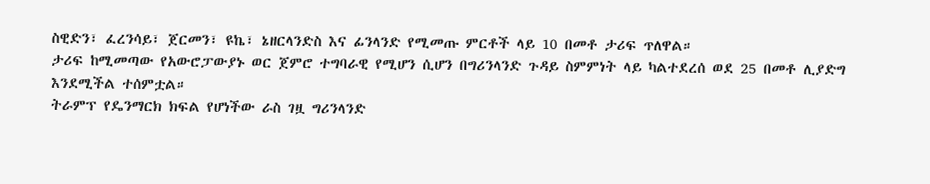ስዊድን፣ ፈረንሳይ፣ ጀርመን፣ ዩኬ፣ ኔዘርላንድስ እና ፊንላንድ የሚመጡ ምርቶች ላይ 10 በመቶ ታሪፍ ጥለዋል።
ታሪፍ ከሚመጣው የአውሮፓውያኑ ወር ጀምሮ ተግባራዊ የሚሆን ሲሆን በግሪንላንድ ጉዳይ ስምምነት ላይ ካልተደረሰ ወደ 25 በመቶ ሊያድግ እንደሚችል ተሰምቷል።
ትራምፕ የዴንማርክ ክፍል የሆነችው ራስ ገዟ ግሪንላንድ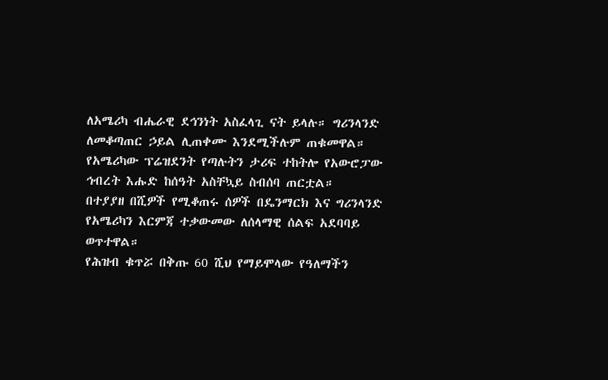ለአሜሪካ ብሔራዊ ደኅንነት አስፈላጊ ናት ይላሉ። ግሪንላንድ ለመቆጣጠር ኃይል ሊጠቀሙ እንደሚችሉም ጠቁመዋል።
የአሜሪካው ፕሬዝደንት የጣሉትን ታሪፍ ተከትሎ የአውሮፓው ኅብረት እሑድ ከሰዓት አስቸኳይ ስብሰባ ጠርቷል።
በተያያዘ በሺዎች የሚቆጠሩ ሰዎች በዴንማርክ እና ግሪንላንድ የአሜሪካን እርምጃ ተቃውመው ለሰላማዊ ሰልፍ አደባባይ ወጥተዋል።
የሕዝብ ቁጥሯ በቅጡ 60 ሺህ የማይሞላው የዓለማችን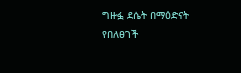ግዙፏ ደሴት በማዕድናት የበለፀገች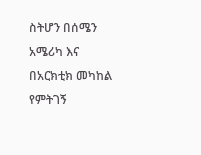ስትሆን በሰሜን አሜሪካ እና በአርክቲክ መካከል የምትገኝ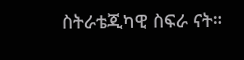ስትራቴጂካዊ ስፍራ ናት።